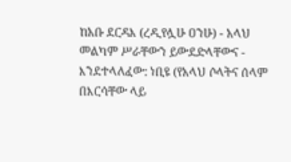ከአቡ ደርዳእ (ረዲየሏሁ ዐንሁ) - አላህ መልካም ሥራቸውን ይውደድላቸውና - እንደተላለፈው: ነቢዩ (የአላህ ሶላትና ሰላም በእርሳቸው ላይ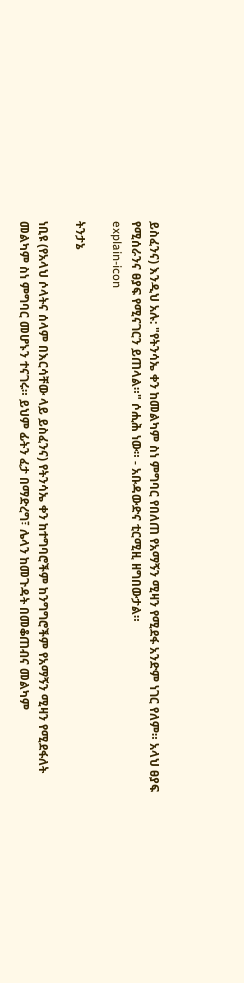ይስፈንና) እንዲህ አሉ: "የትንሳኤ ቀን ከመልካም ስነ ምግባር የበለጠ የአማኝን ሚዛን የሚደፋ አንድም ነገር የለም። አላህ ፀያፍ የሚሰራንና ፀያፍ የሚናገርን ይጠላል።" ሶሒሕ ነው። - አቡዳውድና ቲርሚዚ ዘግበውታል።
explain-icon

ትንታኔ

ነቢዩ (የአላህ ሶላትና ሰላም በእርሳቸው ላይ ይስፈንና) የትንሳኤ ቀን ከተግባሮችም ከንግግሮችም የአማኝን ሚዛን የሚደፋለት መልካም ስነ ምግባር መሆኑን ተናገሩ። ይህም ፊትን ፈታ በማድረግ፣ ሌላን ከመጉዳት በመቆጠብና መልካም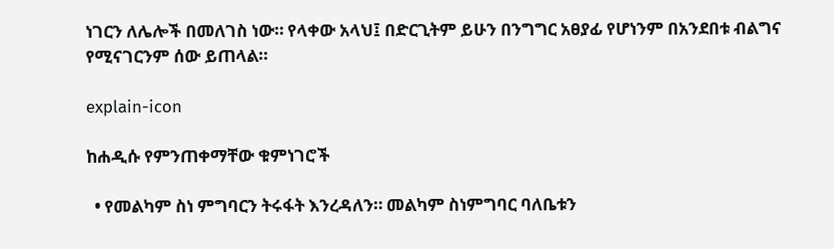ነገርን ለሌሎች በመለገስ ነው። የላቀው አላህ፤ በድርጊትም ይሁን በንግግር አፀያፊ የሆነንም በአንደበቱ ብልግና የሚናገርንም ሰው ይጠላል።

explain-icon

ከሐዲሱ የምንጠቀማቸው ቁምነገሮች

  • የመልካም ስነ ምግባርን ትሩፋት እንረዳለን። መልካም ስነምግባር ባለቤቱን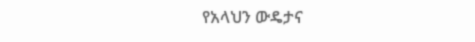የአላህን ውዴታና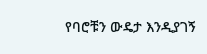የባሮቹን ውዴታ እንዲያገኝ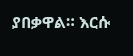ያበቃዋል። እርሱ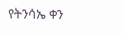የትንሳኤ ቀን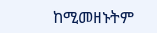ከሚመዘኑትም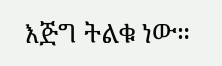እጅግ ትልቁ ነው።